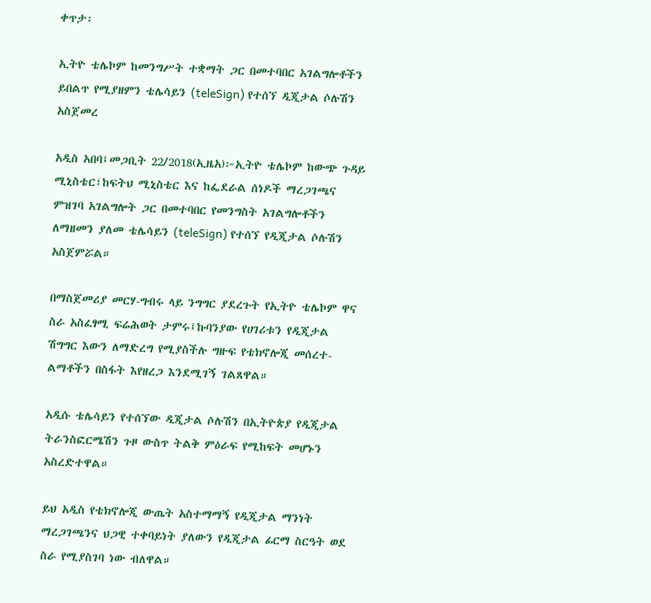ቀጥታ፡

ኢትዮ ቴሌኮም ከመንግሥት ተቋማት ጋር በመተባበር አገልግሎቶችን ይበልጥ የሚያዘምን ቴሌሳይን (teleSign) የተሰኘ ዲጂታል ሶሉሽን አስጀመረ

አዲስ አበባ፤መጋቢት 22/2018(ኢዜአ)፦ኢትዮ ቴሌኮም ከውጭ ጉዳይ ሚኒስቴር፣ከፍትህ ሚኒስቴር እና ከፌደራል ሰነዶች ማረጋገጫና ምዝገባ አገልግሎት ጋር በመተባበር የመንግስት አገልግሎቶችን ለማዘመን ያለመ ቴሌሳይን (teleSign) የተሰኘ የዲጂታል ሶሉሽን አስጀምሯል።

በማስጀመሪያ መርሃ-ግብሩ ላይ ንግግር ያደረጉት የኢትዮ ቴሌኮም ዋና ስራ አስፈፃሚ ፍሬሕወት ታምሩ፤ኩባንያው የሀገሪቱን የዲጂታል ሽግግር እውን ለማድረግ የሚያስችሉ ግዙፍ የቴክኖሎጂ መሰረተ-ልማቶችን በስፋት እየዘረጋ እንደሚገኝ ገልጸዋል።

አዲሱ ቴሌሳይን የተሰኘው ዲጂታል ሶሉሽን በኢትዮጵያ የዲጂታል ትራንስፎርሜሽን ጉዞ ውስጥ ትልቅ ምዕራፍ የሚከፍት መሆኑን አስረድተዋል።

ይህ አዲስ የቴክኖሎጂ ውጤት አስተማማኝ የዲጂታል ማንነት ማረጋገጫንና ህጋዊ ተቀባይነት ያለውን የዲጂታል ፊርማ ስርዓት ወደ ስራ የሚያስገባ ነው ብለዋል።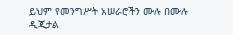ይህም የመንግሥት አሠራሮችን ሙሉ በሙሉ ዲጂታል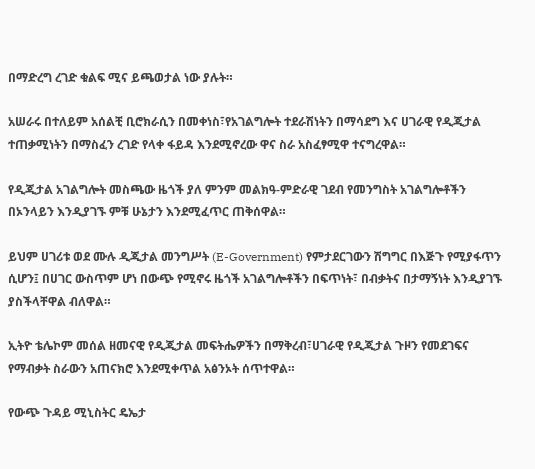በማድረግ ረገድ ቁልፍ ሚና ይጫወታል ነው ያሉት።

አሠራሩ በተለይም አሰልቺ ቢሮክራሲን በመቀነስ፣የአገልግሎት ተደራሽነትን በማሳደግ እና ሀገራዊ የዲጂታል ተጠቃሚነትን በማስፈን ረገድ የላቀ ፋይዳ እንደሚኖረው ዋና ስራ አስፈፃሚዋ ተናግረዋል።

የዲጂታል አገልግሎት መስጫው ዜጎች ያለ ምንም መልክዓ-ምድራዊ ገደብ የመንግስት አገልግሎቶችን በኦንላይን እንዲያገኙ ምቹ ሁኔታን እንደሚፈጥር ጠቅሰዋል።

ይህም ሀገሪቱ ወደ ሙሉ ዲጂታል መንግሥት (E-Government) የምታደርገውን ሽግግር በእጅጉ የሚያፋጥን ሲሆን፤ በሀገር ውስጥም ሆነ በውጭ የሚኖሩ ዜጎች አገልግሎቶችን በፍጥነት፣ በብቃትና በታማኝነት እንዲያገኙ ያስችላቸዋል ብለዋል።

ኢትዮ ቴሌኮም መሰል ዘመናዊ የዲጂታል መፍትሔዎችን በማቅረብ፣ሀገራዊ የዲጂታል ጉዞን የመደገፍና የማብቃት ስራውን አጠናክሮ እንደሚቀጥል አፅንኦት ሰጥተዋል።

የውጭ ጉዳይ ሚኒስትር ዴኤታ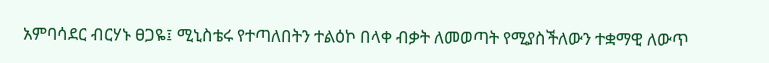አምባሳደር ብርሃኑ ፀጋዬ፤ ሚኒስቴሩ የተጣለበትን ተልዕኮ በላቀ ብቃት ለመወጣት የሚያስችለውን ተቋማዊ ለውጥ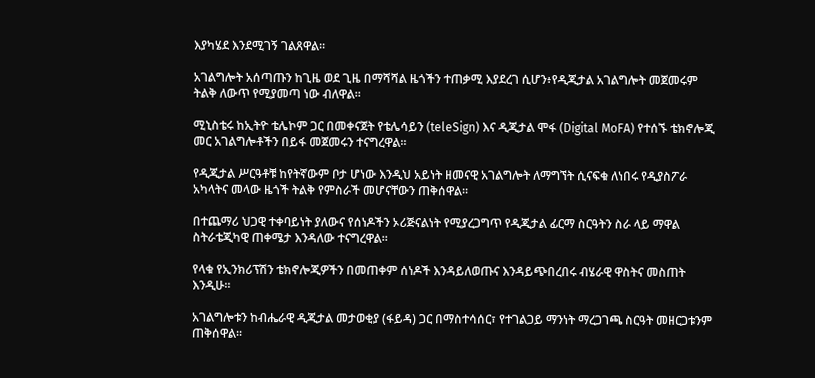እያካሄደ እንደሚገኝ ገልጸዋል።

አገልግሎት አሰጣጡን ከጊዜ ወደ ጊዜ በማሻሻል ዜጎችን ተጠቃሚ እያደረገ ሲሆን፥የዲጂታል አገልግሎት መጀመሩም ትልቅ ለውጥ የሚያመጣ ነው ብለዋል።

ሚኒስቴሩ ከኢትዮ ቴሌኮም ጋር በመቀናጀት የቴሌሳይን (teleSign) እና ዲጂታል ሞፋ (Digital MoFA) የተሰኙ ቴክኖሎጂ መር አገልግሎቶችን በይፋ መጀመሩን ተናግረዋል።

የዲጂታል ሥርዓቶቹ ከየትኛውም ቦታ ሆነው እንዲህ አይነት ዘመናዊ አገልግሎት ለማግኘት ሲናፍቁ ለነበሩ የዲያስፖራ አካላትና መላው ዜጎች ትልቅ የምስራች መሆናቸውን ጠቅሰዋል።

በተጨማሪ ህጋዊ ተቀባይነት ያለውና የሰነዶችን ኦሪጅናልነት የሚያረጋግጥ የዲጂታል ፊርማ ስርዓትን ስራ ላይ ማዋል ስትራቴጂካዊ ጠቀሜታ እንዳለው ተናግረዋል።

የላቁ የኢንክሪፕሽን ቴክኖሎጂዎችን በመጠቀም ሰነዶች እንዳይለወጡና እንዳይጭበረበሩ ብሄራዊ ዋስትና መስጠት እንዲሁ።

አገልግሎቱን ከብሔራዊ ዲጂታል መታወቂያ (ፋይዳ) ጋር በማስተሳሰር፣ የተገልጋይ ማንነት ማረጋገጫ ስርዓት መዘርጋቱንም ጠቅሰዋል።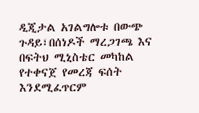ዲጂታል አገልግሎቱ በውጭ ጉዳይ፣በሰነዶች ማረጋገጫ እና በፍትህ ሚኒስቴር መካከል የተቀናጀ የመረጃ ፍሰት እንደሚፈጥርም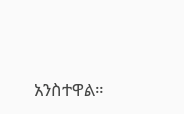አንስተዋል።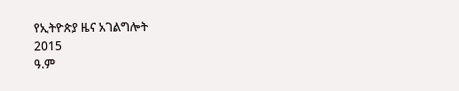የኢትዮጵያ ዜና አገልግሎት
2015
ዓ.ም